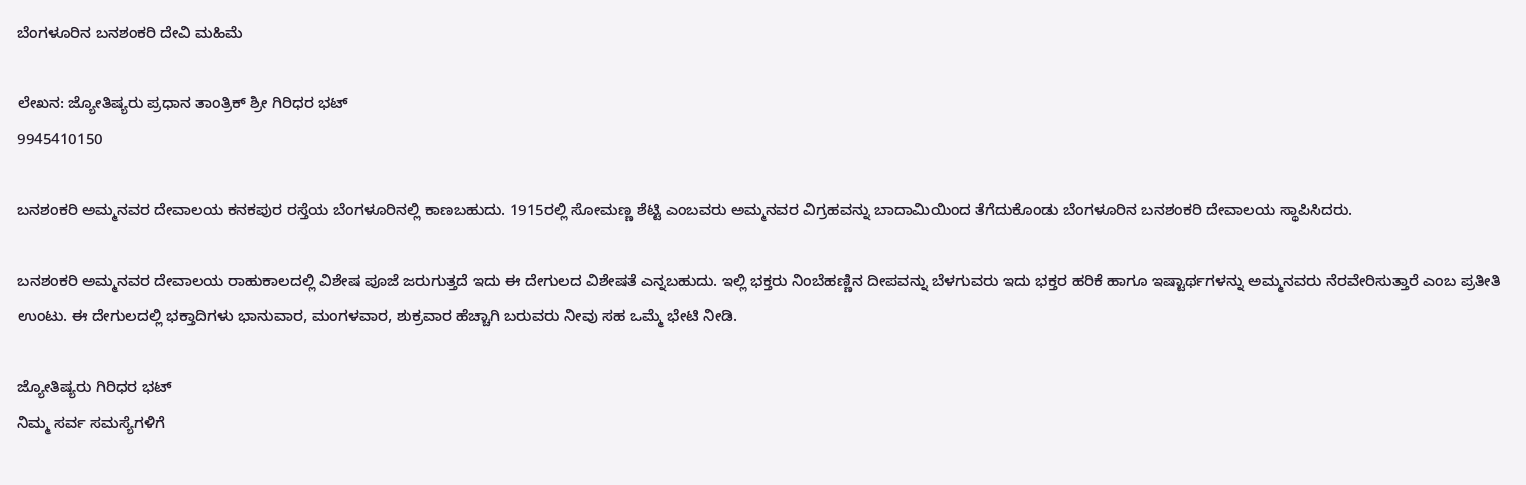ಬೆಂಗಳೂರಿನ ಬನಶಂಕರಿ ದೇವಿ ಮಹಿಮೆ

ಲೇಖನ: ಜ್ಯೋತಿಷ್ಯರು ಪ್ರಧಾನ ತಾಂತ್ರಿಕ್ ಶ್ರೀ ಗಿರಿಧರ ಭಟ್
9945410150

ಬನಶಂಕರಿ ಅಮ್ಮನವರ ದೇವಾಲಯ ಕನಕಪುರ ರಸ್ತೆಯ ಬೆಂಗಳೂರಿನಲ್ಲಿ ಕಾಣಬಹುದು. 1915ರಲ್ಲಿ ಸೋಮಣ್ಣ ಶೆಟ್ಟಿ ಎಂಬವರು ಅಮ್ಮನವರ ವಿಗ್ರಹವನ್ನು ಬಾದಾಮಿಯಿಂದ ತೆಗೆದುಕೊಂಡು ಬೆಂಗಳೂರಿನ ಬನಶಂಕರಿ ದೇವಾಲಯ ಸ್ಥಾಪಿಸಿದರು.

ಬನಶಂಕರಿ ಅಮ್ಮನವರ ದೇವಾಲಯ ರಾಹುಕಾಲದಲ್ಲಿ ವಿಶೇಷ ಪೂಜೆ ಜರುಗುತ್ತದೆ ಇದು ಈ ದೇಗುಲದ ವಿಶೇಷತೆ ಎನ್ನಬಹುದು. ಇಲ್ಲಿ ಭಕ್ತರು ನಿಂಬೆಹಣ್ಣಿನ ದೀಪವನ್ನು ಬೆಳಗುವರು ಇದು ಭಕ್ತರ ಹರಿಕೆ ಹಾಗೂ ಇಷ್ಟಾರ್ಥಗಳನ್ನು ಅಮ್ಮನವರು ನೆರವೇರಿಸುತ್ತಾರೆ ಎಂಬ ಪ್ರತೀತಿ ಉಂಟು. ಈ ದೇಗುಲದಲ್ಲಿ ಭಕ್ತಾದಿಗಳು ಭಾನುವಾರ, ಮಂಗಳವಾರ, ಶುಕ್ರವಾರ ಹೆಚ್ಚಾಗಿ ಬರುವರು ನೀವು ಸಹ ಒಮ್ಮೆ ಭೇಟಿ ನೀಡಿ.

ಜ್ಯೋತಿಷ್ಯರು ಗಿರಿಧರ ಭಟ್
ನಿಮ್ಮ ಸರ್ವ ಸಮಸ್ಯೆಗಳಿಗೆ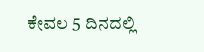ಕೇವಲ 5 ದಿನದಲ್ಲಿ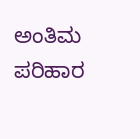ಅಂತಿಮ ಪರಿಹಾರ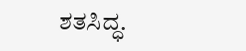ಶತಸಿದ್ಧ.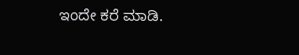ಇಂದೇ ಕರೆ ಮಾಡಿ.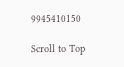9945410150

Scroll to Top